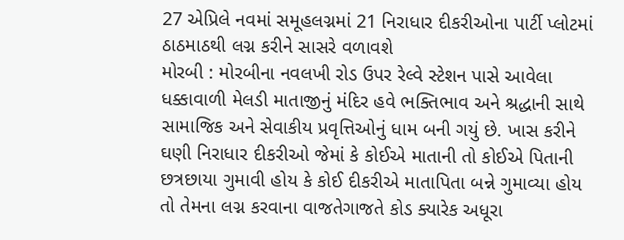27 એપ્રિલે નવમાં સમૂહલગ્નમાં 21 નિરાધાર દીકરીઓના પાર્ટી પ્લોટમાં ઠાઠમાઠથી લગ્ન કરીને સાસરે વળાવશે
મોરબી : મોરબીના નવલખી રોડ ઉપર રેલ્વે સ્ટેશન પાસે આવેલા ધક્કાવાળી મેલડી માતાજીનું મંદિર હવે ભક્તિભાવ અને શ્રદ્ધાની સાથે સામાજિક અને સેવાકીય પ્રવૃત્તિઓનું ધામ બની ગયું છે. ખાસ કરીને ઘણી નિરાધાર દીકરીઓ જેમાં કે કોઈએ માતાની તો કોઈએ પિતાની છત્રછાયા ગુમાવી હોય કે કોઈ દીકરીએ માતાપિતા બન્ને ગુમાવ્યા હોય તો તેમના લગ્ન કરવાના વાજતેગાજતે કોડ ક્યારેક અધૂરા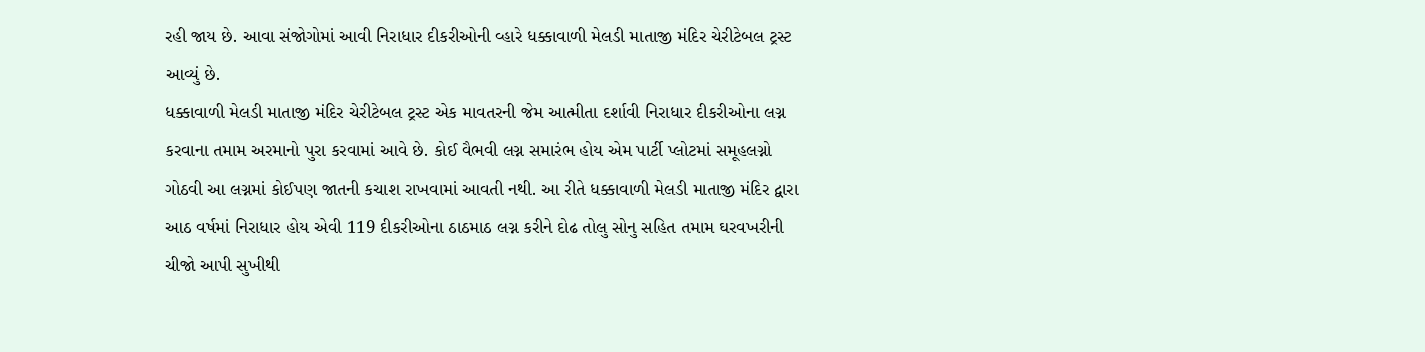રહી જાય છે. આવા સંજોગોમાં આવી નિરાધાર દીકરીઓની વ્હારે ધક્કાવાળી મેલડી માતાજી મંદિર ચેરીટેબલ ટ્રસ્ટ આવ્યું છે.
ધક્કાવાળી મેલડી માતાજી મંદિર ચેરીટેબલ ટ્રસ્ટ એક માવતરની જેમ આત્મીતા દર્શાવી નિરાધાર દીકરીઓના લગ્ન કરવાના તમામ અરમાનો પુરા કરવામાં આવે છે. કોઈ વૈભવી લગ્ન સમારંભ હોય એમ પાર્ટી પ્લોટમાં સમૂહલગ્નો ગોઠવી આ લગ્નમાં કોઈપણ જાતની કચાશ રાખવામાં આવતી નથી. આ રીતે ધક્કાવાળી મેલડી માતાજી મંદિર દ્વારા આઠ વર્ષમાં નિરાધાર હોય એવી 119 દીકરીઓના ઠાઠમાઠ લગ્ન કરીને દોઢ તોલુ સોનુ સહિત તમામ ઘરવખરીની ચીજો આપી સુખીથી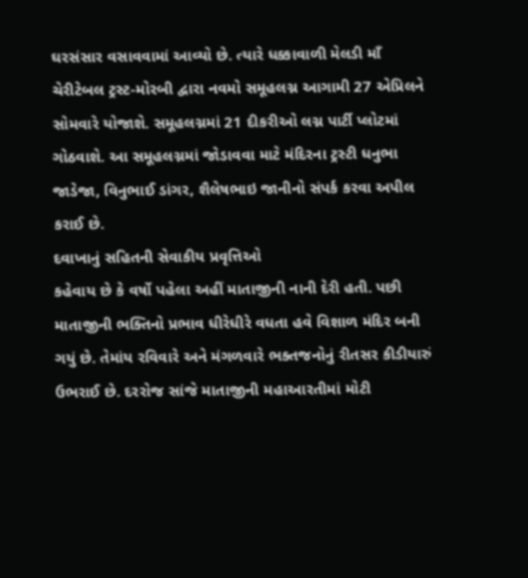ઘરસંસાર વસાવવામાં આવ્યો છે. ત્યારે ધક્કાવાળી મેલડી માઁ ચેરીટેબલ ટ્રસ્ટ-મોરબી દ્વારા નવમો સમૂહલગ્ન આગામી 27 એપ્રિલને સોમવારે યોજાશે. સમૂહલગ્નમાં 21 દીકરીઓ લગ્ન પાર્ટી પ્લોટમાં ગોઠવાશે. આ સમૂહલગ્નમાં જોડાવવા માટે મંદિરના ટ્રસ્ટી ધનુભા જાડેજા, વિનુભાઈ ડાંગર, શૈલેષભાઇ જાનીનો સંપર્ક કરવા અપીલ કરાઈ છે.
દવાખાનું સહિતની સેવાકીય પ્રવૃત્તિઓ
કહેવાય છે કે વર્ષો પહેલા અહીં માતાજીની નાની દેરી હતી. પછી માતાજીની ભક્તિનો પ્રભાવ ધીરેધીરે વધતા હવે વિશાળ મંદિર બની ગયું છે. તેમાંય રવિવારે અને મંગળવારે ભક્તજનોનું રીતસર કીડીયારું ઉભરાઈ છે. દરરોજ સાંજે માતાજીની મહાઆરતીમાં મોટી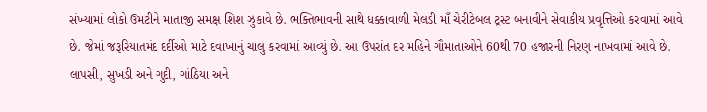સંખ્યામાં લોકો ઉમટીને માતાજી સમક્ષ શિશ ઝુકાવે છે. ભક્તિભાવની સાથે ધક્કાવાળી મેલડી માઁ ચેરીટેબલ ટ્રસ્ટ બનાવીને સેવાકીય પ્રવૃત્તિઓ કરવામાં આવે છે. જેમાં જરૂરિયાતમંદ દર્દીઓ માટે દવાખાનું ચાલુ કરવામાં આવ્યું છે. આ ઉપરાંત દર મહિને ગૌમાતાઓને 60થી 70 હજારની નિરણ નાખવામાં આવે છે. લાપસી, સુખડી અને ગુદી, ગાંઠિયા અને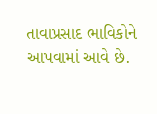તાવાપ્રસાદ ભાવિકોને આપવામાં આવે છે.